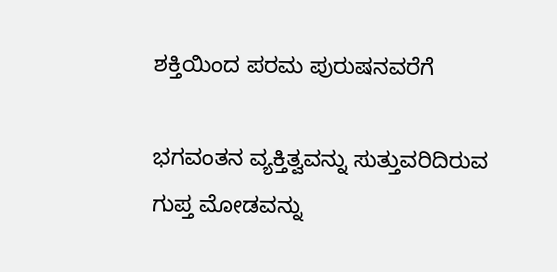ಶಕ್ತಿಯಿಂದ ಪರಮ ಪುರುಷನವರೆಗೆ

ಭಗವಂತನ ವ್ಯಕ್ತಿತ್ವವನ್ನು ಸುತ್ತುವರಿದಿರುವ ಗುಪ್ತ ಮೋಡವನ್ನು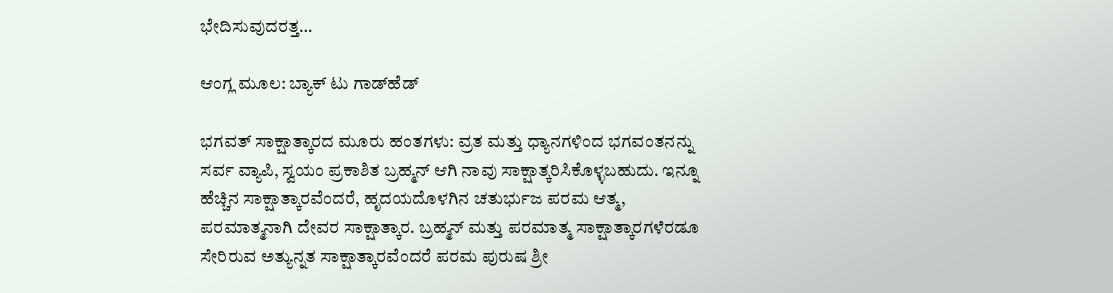ಭೇದಿಸುವುದರತ್ತ…

ಆಂಗ್ಲ ಮೂಲ: ಬ್ಯಾಕ್‌ ಟು ಗಾಡ್‌ಹೆಡ್‌

ಭಗವತ್‌ ಸಾಕ್ಷಾತ್ಕಾರದ ಮೂರು ಹಂತಗಳು: ವ್ರತ ಮತ್ತು ಧ್ಯಾನಗಳಿಂದ ಭಗವಂತನನ್ನು ಸರ್ವ ವ್ಯಾಪಿ, ಸ್ವಯಂ ಪ್ರಕಾಶಿತ ಬ್ರಹ್ಮನ್‌ ಆಗಿ ನಾವು ಸಾಕ್ಷಾತ್ಕರಿಸಿಕೊಳ್ಳಬಹುದು. ಇನ್ನೂ ಹೆಚ್ಚಿನ ಸಾಕ್ಷಾತ್ಕಾರವೆಂದರೆ, ಹೃದಯದೊಳಗಿನ ಚತುರ್ಭುಜ ಪರಮ ಆತ್ಮ, ಪರಮಾತ್ಮನಾಗಿ ದೇವರ ಸಾಕ್ಷಾತ್ಕಾರ. ಬ್ರಹ್ಮನ್‌ ಮತ್ತು ಪರಮಾತ್ಮ ಸಾಕ್ಷಾತ್ಕಾರಗಳೆರಡೂ ಸೇರಿರುವ ಅತ್ಯುನ್ನತ ಸಾಕ್ಷಾತ್ಕಾರವೆಂದರೆ ಪರಮ ಪುರುಷ ಶ್ರೀ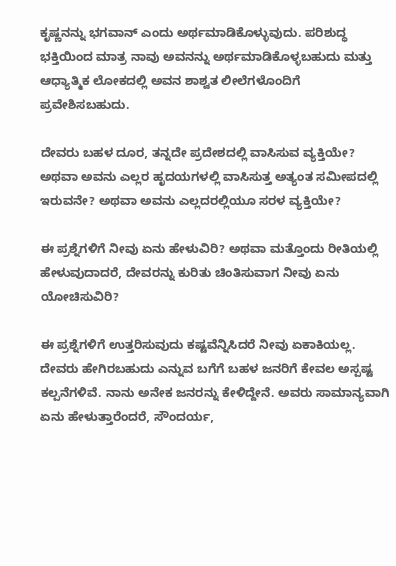ಕೃಷ್ಣನನ್ನು ಭಗವಾನ್‌ ಎಂದು ಅರ್ಥಮಾಡಿಕೊಳ್ಳುವುದು. ಪರಿಶುದ್ಧ ಭಕ್ತಿಯಿಂದ ಮಾತ್ರ ನಾವು ಅವನನ್ನು ಅರ್ಥಮಾಡಿಕೊಳ್ಳಬಹುದು ಮತ್ತು ಆಧ್ಯಾತ್ಮಿಕ ಲೋಕದಲ್ಲಿ ಅವನ ಶಾಶ್ವತ ಲೀಲೆಗಳೊಂದಿಗೆ ಪ್ರವೇಶಿಸಬಹುದು.

ದೇವರು ಬಹಳ ದೂರ, ತನ್ನದೇ ಪ್ರದೇಶದಲ್ಲಿ ವಾಸಿಸುವ ವ್ಯಕ್ತಿಯೇ? ಅಥವಾ ಅವನು ಎಲ್ಲರ ಹೃದಯಗಳಲ್ಲಿ ವಾಸಿಸುತ್ತ ಅತ್ಯಂತ ಸಮೀಪದಲ್ಲಿ ಇರುವನೇ? ಅಥವಾ ಅವನು ಎಲ್ಲದರಲ್ಲಿಯೂ ಸರಳ ವ್ಯಕ್ತಿಯೇ?

ಈ ಪ್ರಶ್ನೆಗಳಿಗೆ ನೀವು ಏನು ಹೇಳುವಿರಿ? ಅಥವಾ ಮತ್ತೊಂದು ರೀತಿಯಲ್ಲಿ ಹೇಳುವುದಾದರೆ, ದೇವರನ್ನು ಕುರಿತು ಚಿಂತಿಸುವಾಗ ನೀವು ಏನು ಯೋಚಿಸುವಿರಿ?

ಈ ಪ್ರಶ್ನೆಗಳಿಗೆ ಉತ್ತರಿಸುವುದು ಕಷ್ಟವೆನ್ನಿಸಿದರೆ ನೀವು ಏಕಾಕಿಯಲ್ಲ. ದೇವರು ಹೇಗಿರಬಹುದು ಎನ್ನುವ ಬಗೆಗೆ ಬಹಳ ಜನರಿಗೆ ಕೇವಲ ಅಸ್ಪಷ್ಟ ಕಲ್ಪನೆಗಳಿವೆ. ನಾನು ಅನೇಕ ಜನರನ್ನು ಕೇಳಿದ್ದೇನೆ. ಅವರು ಸಾಮಾನ್ಯವಾಗಿ ಏನು ಹೇಳುತ್ತಾರೆಂದರೆ, ಸೌಂದರ್ಯ,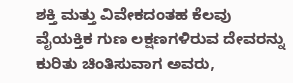ಶಕ್ತಿ ಮತ್ತು ವಿವೇಕದಂತಹ ಕೆಲವು ವೈಯಕ್ತಿಕ ಗುಣ ಲಕ್ಷಣಗಳಿರುವ ದೇವರನ್ನು ಕುರಿತು ಚಿಂತಿಸುವಾಗ ಅವರು,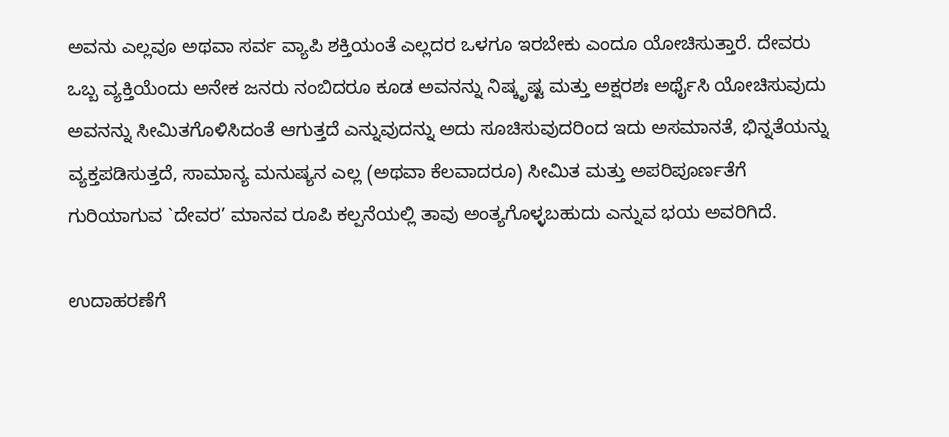ಅವನು ಎಲ್ಲವೂ ಅಥವಾ ಸರ್ವ ವ್ಯಾಪಿ ಶಕ್ತಿಯಂತೆ ಎಲ್ಲದರ ಒಳಗೂ ಇರಬೇಕು ಎಂದೂ ಯೋಚಿಸುತ್ತಾರೆ. ದೇವರು ಒಬ್ಬ ವ್ಯಕ್ತಿಯೆಂದು ಅನೇಕ ಜನರು ನಂಬಿದರೂ ಕೂಡ ಅವನನ್ನು ನಿಷ್ಕೃಷ್ಟ ಮತ್ತು ಅಕ್ಷರಶಃ ಅರ್ಥೈಸಿ ಯೋಚಿಸುವುದು ಅವನನ್ನು ಸೀಮಿತಗೊಳಿಸಿದಂತೆ ಆಗುತ್ತದೆ ಎನ್ನುವುದನ್ನು ಅದು ಸೂಚಿಸುವುದರಿಂದ ಇದು ಅಸಮಾನತೆ, ಭಿನ್ನತೆಯನ್ನು ವ್ಯಕ್ತಪಡಿಸುತ್ತದೆ, ಸಾಮಾನ್ಯ ಮನುಷ್ಯನ ಎಲ್ಲ (ಅಥವಾ ಕೆಲವಾದರೂ) ಸೀಮಿತ ಮತ್ತು ಅಪರಿಪೂರ್ಣತೆಗೆ ಗುರಿಯಾಗುವ `ದೇವರ’ ಮಾನವ ರೂಪಿ ಕಲ್ಪನೆಯಲ್ಲಿ ತಾವು ಅಂತ್ಯಗೊಳ್ಳಬಹುದು ಎನ್ನುವ ಭಯ ಅವರಿಗಿದೆ.

ಉದಾಹರಣೆಗೆ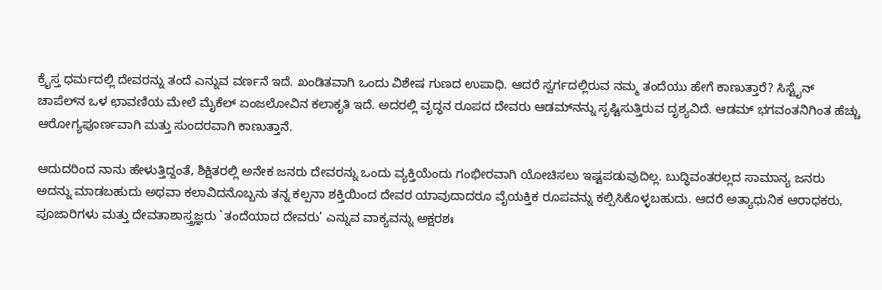ಕ್ರೈಸ್ತ ಧರ್ಮದಲ್ಲಿ ದೇವರನ್ನು ತಂದೆ ಎನ್ನುವ ವರ್ಣನೆ ಇದೆ. ಖಂಡಿತವಾಗಿ ಒಂದು ವಿಶೇಷ ಗುಣದ ಉಪಾಧಿ. ಆದರೆ ಸ್ವರ್ಗದಲ್ಲಿರುವ ನಮ್ಮ ತಂದೆಯು ಹೇಗೆ ಕಾಣುತ್ತಾರೆ? ಸಿಸ್ಟೈನ್‌ ಚಾಪೆಲ್‌ನ ಒಳ ಛಾವಣಿಯ ಮೇಲೆ ಮೈಕೆಲ್‌ ಏಂಜಲೋವಿನ ಕಲಾಕೃತಿ ಇದೆ. ಅದರಲ್ಲಿ ವೃದ್ಧನ ರೂಪದ ದೇವರು ಆಡಮ್‌ನನ್ನು ಸೃಷ್ಟಿಸುತ್ತಿರುವ ದೃಶ್ಯವಿದೆ. ಆಡಮ್‌ ಭಗವಂತನಿಗಿಂತ ಹೆಚ್ಚು ಆರೋಗ್ಯಪೂರ್ಣವಾಗಿ ಮತ್ತು ಸುಂದರವಾಗಿ ಕಾಣುತ್ತಾನೆ.

ಆದುದರಿಂದ ನಾನು ಹೇಳುತ್ತಿದ್ದಂತೆ, ಶಿಕ್ಷಿತರಲ್ಲಿ ಅನೇಕ ಜನರು ದೇವರನ್ನು ಒಂದು ವ್ಯಕ್ತಿಯೆಂದು ಗಂಭೀರವಾಗಿ ಯೋಚಿಸಲು ಇಷ್ಟಪಡುವುದಿಲ್ಲ. ಬುದ್ಧಿವಂತರಲ್ಲದ ಸಾಮಾನ್ಯ ಜನರು ಅದನ್ನು ಮಾಡಬಹುದು ಅಥವಾ ಕಲಾವಿದನೊಬ್ಬನು ತನ್ನ ಕಲ್ಪನಾ ಶಕ್ತಿಯಿಂದ ದೇವರ ಯಾವುದಾದರೂ ವೈಯಕ್ತಿಕ ರೂಪವನ್ನು ಕಲ್ಪಿಸಿಕೊಳ್ಳಬಹುದು. ಆದರೆ ಅತ್ಯಾಧುನಿಕ ಆರಾಧಕರು, ಪೂಜಾರಿಗಳು ಮತ್ತು ದೇವತಾಶಾಸ್ತ್ರಜ್ಞರು `ತಂದೆಯಾದ ದೇವರು’ ಎನ್ನುವ ವಾಕ್ಯವನ್ನು ಅಕ್ಷರಶಃ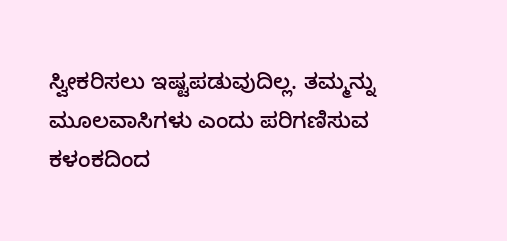ಸ್ವೀಕರಿಸಲು ಇಷ್ಟಪಡುವುದಿಲ್ಲ. ತಮ್ಮನ್ನು ಮೂಲವಾಸಿಗಳು ಎಂದು ಪರಿಗಣಿಸುವ ಕಳಂಕದಿಂದ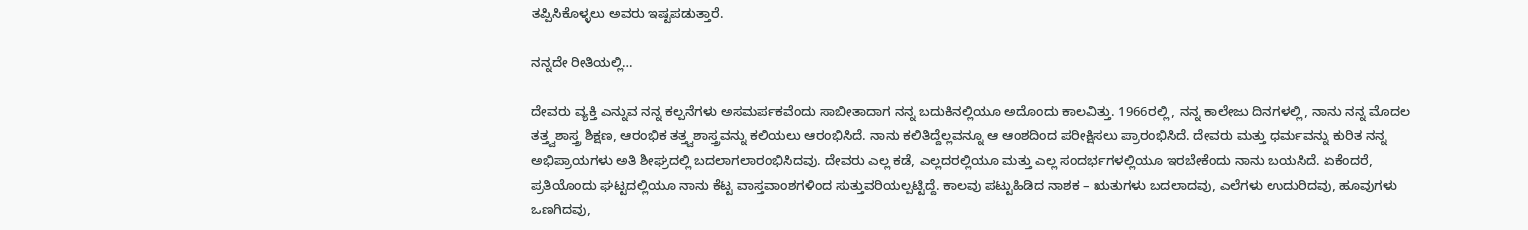ತಪ್ಪಿಸಿಕೊಳ್ಳಲು ಅವರು ಇಷ್ಟಪಡುತ್ತಾರೆ.

ನನ್ನದೇ ರೀತಿಯಲ್ಲಿ…

ದೇವರು ವ್ಯಕ್ತಿ ಎನ್ನುವ ನನ್ನ ಕಲ್ಪನೆಗಳು ಅಸಮರ್ಪಕವೆಂದು ಸಾಬೀತಾದಾಗ ನನ್ನ ಬದುಕಿನಲ್ಲಿಯೂ ಅದೊಂದು ಕಾಲವಿತ್ತು. 1966ರಲ್ಲಿ, ನನ್ನ ಕಾಲೇಜು ದಿನಗಳಲ್ಲಿ, ನಾನು ನನ್ನ ಮೊದಲ ತತ್ತ್ವಶಾಸ್ತ್ರ ಶಿಕ್ಷಣ, ಆರಂಭಿಕ ತತ್ತ್ವಶಾಸ್ತ್ರವನ್ನು ಕಲಿಯಲು ಆರಂಭಿಸಿದೆ. ನಾನು ಕಲಿತಿದ್ದೆಲ್ಲವನ್ನೂ ಆ ಆಂಶದಿಂದ ಪರೀಕ್ಷಿಸಲು ಪ್ರಾರಂಭಿಸಿದೆ. ದೇವರು ಮತ್ತು ಧರ್ಮವನ್ನು ಕುರಿತ ನನ್ನ ಅಭಿಪ್ರಾಯಗಳು ಅತಿ ಶೀಘ್ರದಲ್ಲಿ ಬದಲಾಗಲಾರಂಭಿಸಿದವು. ದೇವರು ಎಲ್ಲ ಕಡೆ, ಎಲ್ಲದರಲ್ಲಿಯೂ ಮತ್ತು ಎಲ್ಲ ಸಂದರ್ಭಗಳಲ್ಲಿಯೂ ಇರಬೇಕೆಂದು ನಾನು ಬಯಸಿದೆ. ಏಕೆಂದರೆ, ಪ್ರತಿಯೊಂದು ಘಟ್ಟದಲ್ಲಿಯೂ ನಾನು ಕೆಟ್ಟ ವಾಸ್ತವಾಂಶಗಳಿಂದ ಸುತ್ತುವರಿಯಲ್ಪಟ್ಟಿದ್ದೆ. ಕಾಲವು ಪಟ್ಟುಹಿಡಿದ ನಾಶಕ – ಋತುಗಳು ಬದಲಾದವು, ಎಲೆಗಳು ಉದುರಿದವು, ಹೂವುಗಳು ಒಣಗಿದವು,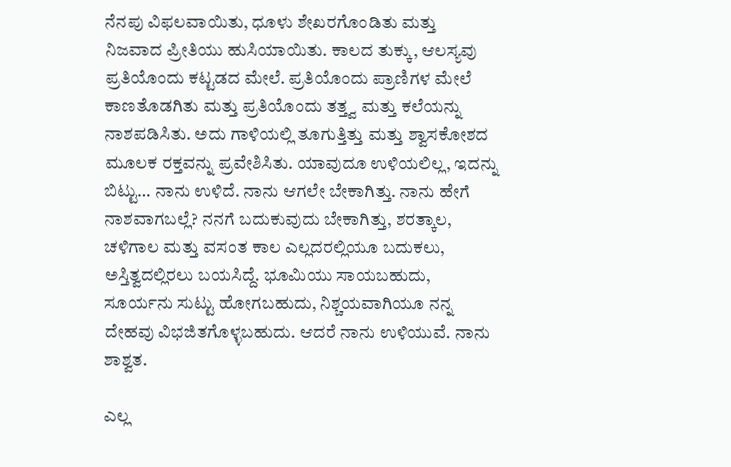ನೆನಪು ವಿಫಲವಾಯಿತು, ಧೂಳು ಶೇಖರಗೊಂಡಿತು ಮತ್ತು ನಿಜವಾದ ಪ್ರೀತಿಯು ಹುಸಿಯಾಯಿತು. ಕಾಲದ ತುಕ್ಕು, ಆಲಸ್ಯವು ಪ್ರತಿಯೊಂದು ಕಟ್ಟಡದ ಮೇಲೆ. ಪ್ರತಿಯೊಂದು ಪ್ರಾಣಿಗಳ ಮೇಲೆ ಕಾಣತೊಡಗಿತು ಮತ್ತು ಪ್ರತಿಯೊಂದು ತತ್ತ್ವ ಮತ್ತು ಕಲೆಯನ್ನು ನಾಶಪಡಿಸಿತು. ಅದು ಗಾಳಿಯಲ್ಲಿ ತೂಗುತ್ತಿತ್ತು ಮತ್ತು ಶ್ವಾಸಕೋಶದ ಮೂಲಕ ರಕ್ತವನ್ನು ಪ್ರವೇಶಿಸಿತು. ಯಾವುದೂ ಉಳಿಯಲಿಲ್ಲ, ಇದನ್ನು ಬಿಟ್ಟು… ನಾನು ಉಳಿದೆ. ನಾನು ಆಗಲೇ ಬೇಕಾಗಿತ್ತು. ನಾನು ಹೇಗೆ ನಾಶವಾಗಬಲ್ಲೆ? ನನಗೆ ಬದುಕುವುದು ಬೇಕಾಗಿತ್ತು, ಶರತ್ಕಾಲ, ಚಳಿಗಾಲ ಮತ್ತು ವಸಂತ ಕಾಲ ಎಲ್ಲದರಲ್ಲಿಯೂ ಬದುಕಲು, ಅಸ್ತಿತ್ವದಲ್ಲಿರಲು ಬಯಸಿದ್ದೆ. ಭೂಮಿಯು ಸಾಯಬಹುದು, ಸೂರ್ಯನು ಸುಟ್ಟು ಹೋಗಬಹುದು, ನಿಶ್ಚಯವಾಗಿಯೂ ನನ್ನ ದೇಹವು ವಿಭಜಿತಗೊಳ್ಳಬಹುದು. ಆದರೆ ನಾನು ಉಳಿಯುವೆ. ನಾನು ಶಾಶ್ವತ.

ಎಲ್ಲ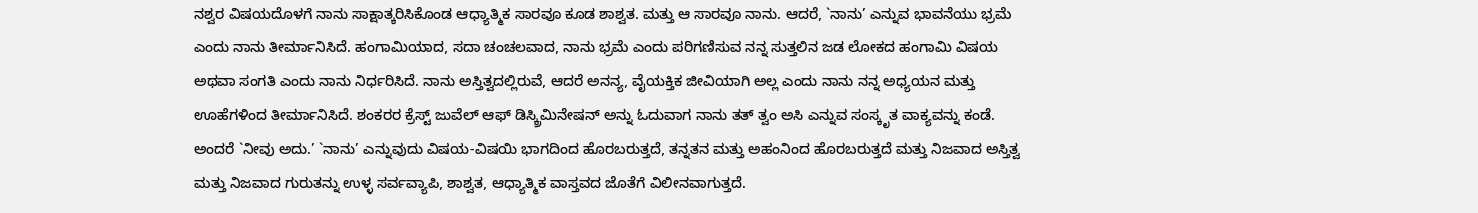ನಶ್ವರ ವಿಷಯದೊಳಗೆ ನಾನು ಸಾಕ್ಷಾತ್ಕರಿಸಿಕೊಂಡ ಆಧ್ಯಾತ್ಮಿಕ ಸಾರವೂ ಕೂಡ ಶಾಶ್ವತ. ಮತ್ತು ಆ ಸಾರವೂ ನಾನು. ಆದರೆ, `ನಾನು’ ಎನ್ನುವ ಭಾವನೆಯು ಭ್ರಮೆ ಎಂದು ನಾನು ತೀರ್ಮಾನಿಸಿದೆ. ಹಂಗಾಮಿಯಾದ, ಸದಾ ಚಂಚಲವಾದ, ನಾನು ಭ್ರಮೆ ಎಂದು ಪರಿಗಣಿಸುವ ನನ್ನ ಸುತ್ತಲಿನ ಜಡ ಲೋಕದ ಹಂಗಾಮಿ ವಿಷಯ ಅಥವಾ ಸಂಗತಿ ಎಂದು ನಾನು ನಿರ್ಧರಿಸಿದೆ. ನಾನು ಅಸ್ತಿತ್ವದಲ್ಲಿರುವೆ, ಆದರೆ ಅನನ್ಯ, ವೈಯಕ್ತಿಕ ಜೀವಿಯಾಗಿ ಅಲ್ಲ ಎಂದು ನಾನು ನನ್ನ ಅಧ್ಯಯನ ಮತ್ತು ಊಹೆಗಳಿಂದ ತೀರ್ಮಾನಿಸಿದೆ. ಶಂಕರರ ಕ್ರೆಸ್ಟ್‌ ಜುವೆಲ್‌ ಆಫ್‌ ಡಿಸ್ಕ್ರಿಮಿನೇಷನ್‌ ಅನ್ನು ಓದುವಾಗ ನಾನು ತತ್‌ ತ್ವಂ ಅಸಿ ಎನ್ನುವ ಸಂಸ್ಕೃತ ವಾಕ್ಯವನ್ನು ಕಂಡೆ. ಅಂದರೆ `ನೀವು ಅದು.’ `ನಾನು’ ಎನ್ನುವುದು ವಿಷಯ-ವಿಷಯಿ ಭಾಗದಿಂದ ಹೊರಬರುತ್ತದೆ, ತನ್ನತನ ಮತ್ತು ಅಹಂನಿಂದ ಹೊರಬರುತ್ತದೆ ಮತ್ತು ನಿಜವಾದ ಅಸ್ತಿತ್ವ ಮತ್ತು ನಿಜವಾದ ಗುರುತನ್ನು ಉಳ್ಳ ಸರ್ವವ್ಯಾಪಿ, ಶಾಶ್ವತ, ಆಧ್ಯಾತ್ಮಿಕ ವಾಸ್ತವದ ಜೊತೆಗೆ ವಿಲೀನವಾಗುತ್ತದೆ.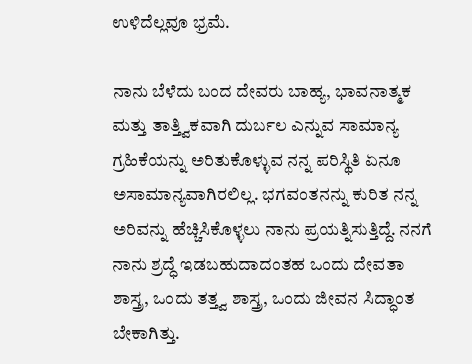ಉಳಿದೆಲ್ಲವೂ ಭ್ರಮೆ.

ನಾನು ಬೆಳೆದು ಬಂದ ದೇವರು ಬಾಹ್ಯ, ಭಾವನಾತ್ಮಕ ಮತ್ತು ತಾತ್ತ್ವಿಕವಾಗಿ ದುರ್ಬಲ ಎನ್ನುವ ಸಾಮಾನ್ಯ ಗ್ರಹಿಕೆಯನ್ನು ಅರಿತುಕೊಳ್ಳುವ ನನ್ನ ಪರಿಸ್ಥಿತಿ ಏನೂ ಅಸಾಮಾನ್ಯವಾಗಿರಲಿಲ್ಲ. ಭಗವಂತನನ್ನು ಕುರಿತ ನನ್ನ ಅರಿವನ್ನು ಹೆಚ್ಚಿಸಿಕೊಳ್ಳಲು ನಾನು ಪ್ರಯತ್ನಿಸುತ್ತಿದ್ದೆ. ನನಗೆ ನಾನು ಶ್ರದ್ಧೆ ಇಡಬಹುದಾದಂತಹ ಒಂದು ದೇವತಾ ಶಾಸ್ತ್ರ, ಒಂದು ತತ್ತ್ವ ಶಾಸ್ತ್ರ, ಒಂದು ಜೀವನ ಸಿದ್ಧಾಂತ ಬೇಕಾಗಿತ್ತು.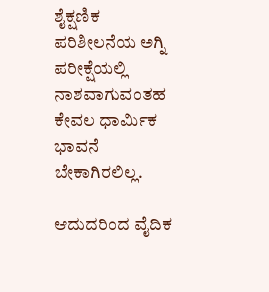ಶೈಕ್ಷಣಿಕ ಪರಿಶೀಲನೆಯ ಅಗ್ನಿ ಪರೀಕ್ಷೆಯಲ್ಲಿ ನಾಶವಾಗುವಂತಹ ಕೇವಲ ಧಾರ್ಮಿಕ ಭಾವನೆ ಬೇಕಾಗಿರಲಿಲ್ಲ.

ಆದುದರಿಂದ ವೈದಿಕ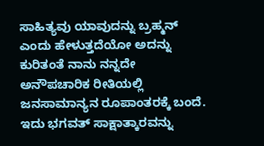ಸಾಹಿತ್ಯವು ಯಾವುದನ್ನು ಬ್ರಹ್ಮನ್‌ ಎಂದು ಹೇಳುತ್ತದೆಯೋ ಅದನ್ನು ಕುರಿತಂತೆ ನಾನು ನನ್ನದೇ ಅನೌಪಚಾರಿಕ ರೀತಿಯಲ್ಲಿ ಜನಸಾಮಾನ್ಯನ ರೂಪಾಂತರಕ್ಕೆ ಬಂದೆ. ಇದು ಭಗವತ್‌ ಸಾಕ್ಷಾತ್ಕಾರವನ್ನು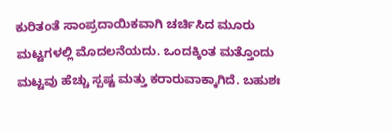ಕುರಿತಂತೆ ಸಾಂಪ್ರದಾಯಿಕವಾಗಿ ಚರ್ಚಿಸಿದ ಮೂರು ಮಟ್ಟಗಳಲ್ಲಿ ಮೊದಲನೆಯದು. ಒಂದಕ್ಕಿಂತ ಮತ್ತೊಂದು ಮಟ್ಟವು ಹೆಚ್ಚು ಸ್ಪಷ್ಟ ಮತ್ತು ಕರಾರುವಾಕ್ಕಾಗಿದೆ. ಬಹುಶಃ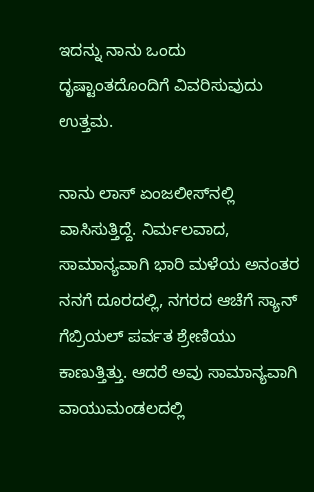ಇದನ್ನು ನಾನು ಒಂದು ದೃಷ್ಟಾಂತದೊಂದಿಗೆ ವಿವರಿಸುವುದು ಉತ್ತಮ.

ನಾನು ಲಾಸ್‌ ಏಂಜಲೀಸ್‌ನಲ್ಲಿ ವಾಸಿಸುತ್ತಿದ್ದೆ. ನಿರ್ಮಲವಾದ, ಸಾಮಾನ್ಯವಾಗಿ ಭಾರಿ ಮಳೆಯ ಅನಂತರ ನನಗೆ ದೂರದಲ್ಲಿ, ನಗರದ ಆಚೆಗೆ ಸ್ಯಾನ್‌ ಗೆಬ್ರಿಯಲ್‌ ಪರ್ವತ ಶ್ರೇಣಿಯು ಕಾಣುತ್ತಿತ್ತು. ಆದರೆ ಅವು ಸಾಮಾನ್ಯವಾಗಿ ವಾಯುಮಂಡಲದಲ್ಲಿ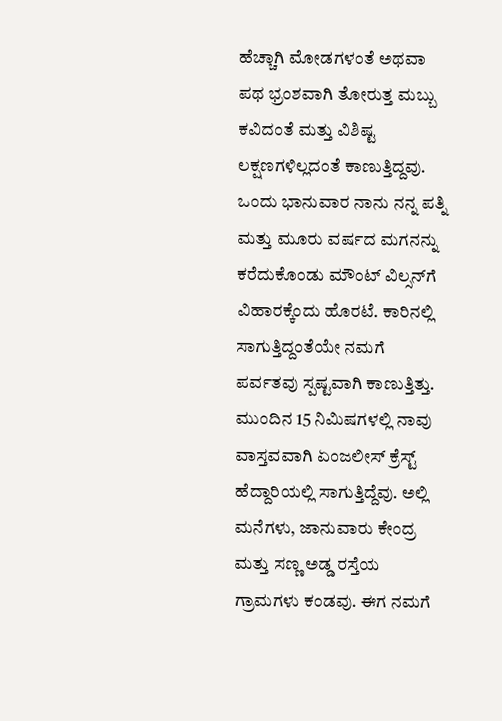ಹೆಚ್ಚಾಗಿ ಮೋಡಗಳಂತೆ ಅಥವಾ ಪಥ ಭ್ರಂಶವಾಗಿ ತೋರುತ್ತ ಮಬ್ಬು ಕವಿದಂತೆ ಮತ್ತು ವಿಶಿಷ್ಟ ಲಕ್ಷಣಗಳಿಲ್ಲದಂತೆ ಕಾಣುತ್ತಿದ್ದವು. ಒಂದು ಭಾನುವಾರ ನಾನು ನನ್ನ ಪತ್ನಿ ಮತ್ತು ಮೂರು ವರ್ಷದ ಮಗನನ್ನು ಕರೆದುಕೊಂಡು ಮೌಂಟ್‌ ವಿಲ್ಸನ್‌ಗೆ ವಿಹಾರಕ್ಕೆಂದು ಹೊರಟೆ. ಕಾರಿನಲ್ಲಿ ಸಾಗುತ್ತಿದ್ದಂತೆಯೇ ನಮಗೆ ಪರ್ವತವು ಸ್ಪಷ್ಟವಾಗಿ ಕಾಣುತ್ತಿತ್ತು. ಮುಂದಿನ 15 ನಿಮಿಷಗಳಲ್ಲಿ ನಾವು ವಾಸ್ತವವಾಗಿ ಏಂಜಲೀಸ್‌ ಕ್ರೆಸ್ಟ್‌ ಹೆದ್ದಾರಿಯಲ್ಲಿ ಸಾಗುತ್ತಿದ್ದೆವು. ಅಲ್ಲಿ ಮನೆಗಳು, ಜಾನುವಾರು ಕೇಂದ್ರ ಮತ್ತು ಸಣ್ಣ ಅಡ್ಡ ರಸ್ತೆಯ ಗ್ರಾಮಗಳು ಕಂಡವು. ಈಗ ನಮಗೆ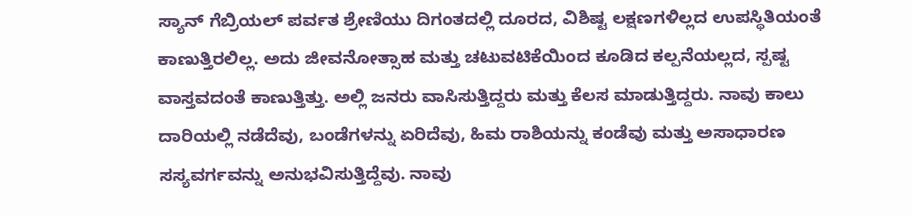ಸ್ಯಾನ್‌ ಗೆಬ್ರಿಯಲ್‌ ಪರ್ವತ ಶ್ರೇಣಿಯು ದಿಗಂತದಲ್ಲಿ ದೂರದ, ವಿಶಿಷ್ಟ ಲಕ್ಷಣಗಳಿಲ್ಲದ ಉಪಸ್ಥಿತಿಯಂತೆ ಕಾಣುತ್ತಿರಲಿಲ್ಲ. ಅದು ಜೀವನೋತ್ಸಾಹ ಮತ್ತು ಚಟುವಟಿಕೆಯಿಂದ ಕೂಡಿದ ಕಲ್ಪನೆಯಲ್ಲದ, ಸ್ಪಷ್ಟ ವಾಸ್ತವದಂತೆ ಕಾಣುತ್ತಿತ್ತು. ಅಲ್ಲಿ ಜನರು ವಾಸಿಸುತ್ತಿದ್ದರು ಮತ್ತು ಕೆಲಸ ಮಾಡುತ್ತಿದ್ದರು. ನಾವು ಕಾಲು ದಾರಿಯಲ್ಲಿ ನಡೆದೆವು, ಬಂಡೆಗಳನ್ನು ಏರಿದೆವು, ಹಿಮ ರಾಶಿಯನ್ನು ಕಂಡೆವು ಮತ್ತು ಅಸಾಧಾರಣ ಸಸ್ಯವರ್ಗವನ್ನು ಅನುಭವಿಸುತ್ತಿದ್ದೆವು. ನಾವು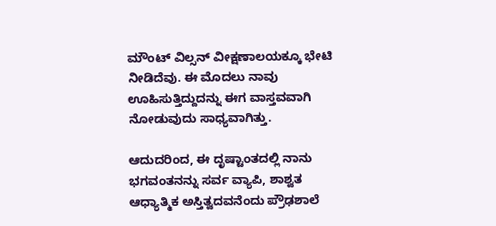ಮೌಂಟ್‌ ವಿಲ್ಸನ್‌ ವೀಕ್ಷಣಾಲಯಕ್ಕೂ ಭೇಟಿ ನೀಡಿದೆವು. ಈ ಮೊದಲು ನಾವು ಊಹಿಸುತ್ತಿದ್ದುದನ್ನು ಈಗ ವಾಸ್ತವವಾಗಿ ನೋಡುವುದು ಸಾಧ್ಯವಾಗಿತ್ತು.

ಆದುದರಿಂದ, ಈ ದೃಷ್ಟಾಂತದಲ್ಲಿ ನಾನು ಭಗವಂತನನ್ನು ಸರ್ವ ವ್ಯಾಪಿ, ಶಾಶ್ವತ ಆಧ್ಯಾತ್ಮಿಕ ಅಸ್ತಿತ್ವದವನೆಂದು ಪ್ರೌಢಶಾಲೆ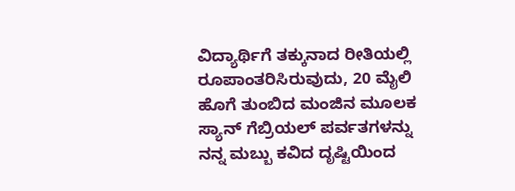ವಿದ್ಯಾರ್ಥಿಗೆ ತಕ್ಕುನಾದ ರೀತಿಯಲ್ಲಿ ರೂಪಾಂತರಿಸಿರುವುದು, 20 ಮೈಲಿ ಹೊಗೆ ತುಂಬಿದ ಮಂಜಿನ ಮೂಲಕ ಸ್ಯಾನ್‌ ಗೆಬ್ರಿಯಲ್‌ ಪರ್ವತಗಳನ್ನು ನನ್ನ ಮಬ್ಬು ಕವಿದ ದೃಷ್ಟಿಯಿಂದ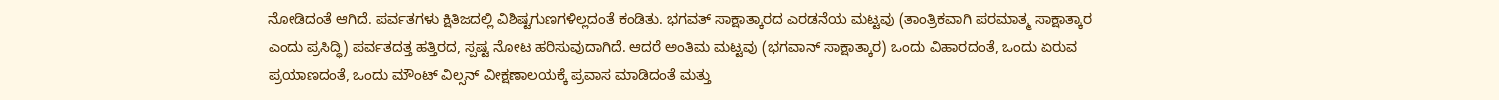ನೋಡಿದಂತೆ ಆಗಿದೆ. ಪರ್ವತಗಳು ಕ್ಷಿತಿಜದಲ್ಲಿ ವಿಶಿಷ್ಟಗುಣಗಳಿಲ್ಲದಂತೆ ಕಂಡಿತು. ಭಗವತ್‌ ಸಾಕ್ಷಾತ್ಕಾರದ ಎರಡನೆಯ ಮಟ್ಟವು (ತಾಂತ್ರಿಕವಾಗಿ ಪರಮಾತ್ಮ ಸಾಕ್ಷಾತ್ಕಾರ ಎಂದು ಪ್ರಸಿದ್ಧಿ) ಪರ್ವತದತ್ತ ಹತ್ತಿರದ, ಸ್ಪಷ್ಟ ನೋಟ ಹರಿಸುವುದಾಗಿದೆ. ಆದರೆ ಅಂತಿಮ ಮಟ್ಟವು (ಭಗವಾನ್‌ ಸಾಕ್ಷಾತ್ಕಾರ) ಒಂದು ವಿಹಾರದಂತೆ, ಒಂದು ಏರುವ ಪ್ರಯಾಣದಂತೆ, ಒಂದು ಮೌಂಟ್‌ ವಿಲ್ಸನ್‌ ವೀಕ್ಷಣಾಲಯಕ್ಕೆ ಪ್ರವಾಸ ಮಾಡಿದಂತೆ ಮತ್ತು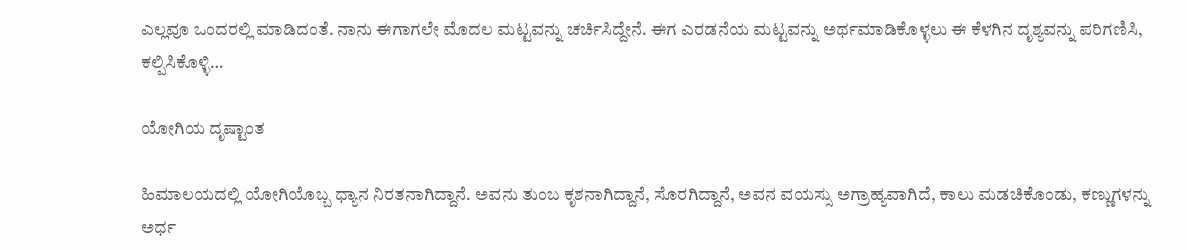ಎಲ್ಲವೂ ಒಂದರಲ್ಲಿ ಮಾಡಿದಂತೆ. ನಾನು ಈಗಾಗಲೇ ಮೊದಲ ಮಟ್ಟವನ್ನು ಚರ್ಚಿಸಿದ್ದೇನೆ. ಈಗ ಎರಡನೆಯ ಮಟ್ಟವನ್ನು ಅರ್ಥಮಾಡಿಕೊಳ್ಳಲು ಈ ಕೆಳಗಿನ ದೃಶ್ಯವನ್ನು ಪರಿಗಣಿಸಿ, ಕಲ್ಪಿಸಿಕೊಳ್ಳಿ…

ಯೋಗಿಯ ದೃಷ್ಟಾಂತ

ಹಿಮಾಲಯದಲ್ಲಿ ಯೋಗಿಯೊಬ್ಬ ಧ್ಯಾನ ನಿರತನಾಗಿದ್ದಾನೆ. ಅವನು ತುಂಬ ಕೃಶನಾಗಿದ್ದಾನೆ, ಸೊರಗಿದ್ದಾನೆ, ಅವನ ವಯಸ್ಸು ಅಗ್ರಾಹ್ಯವಾಗಿದೆ, ಕಾಲು ಮಡಚಿಕೊಂಡು, ಕಣ್ಣುಗಳನ್ನು ಅರ್ಧ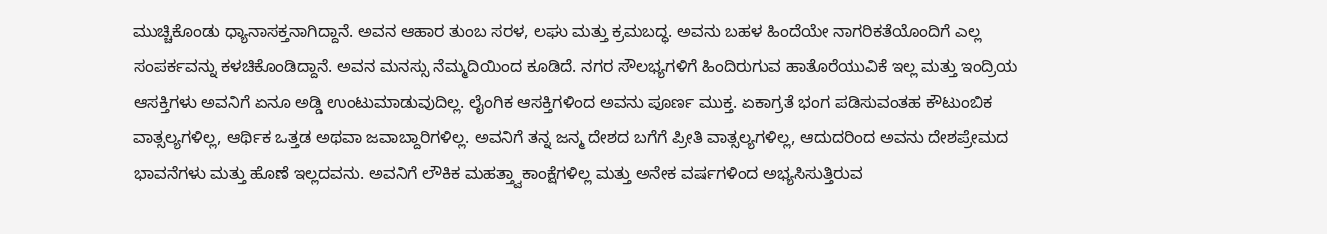ಮುಚ್ಚಿಕೊಂಡು ಧ್ಯಾನಾಸಕ್ತನಾಗಿದ್ದಾನೆ. ಅವನ ಆಹಾರ ತುಂಬ ಸರಳ, ಲಘು ಮತ್ತು ಕ್ರಮಬದ್ಧ. ಅವನು ಬಹಳ ಹಿಂದೆಯೇ ನಾಗರಿಕತೆಯೊಂದಿಗೆ ಎಲ್ಲ ಸಂಪರ್ಕವನ್ನು ಕಳಚಿಕೊಂಡಿದ್ದಾನೆ. ಅವನ ಮನಸ್ಸು ನೆಮ್ಮದಿಯಿಂದ ಕೂಡಿದೆ. ನಗರ ಸೌಲಭ್ಯಗಳಿಗೆ ಹಿಂದಿರುಗುವ ಹಾತೊರೆಯುವಿಕೆ ಇಲ್ಲ ಮತ್ತು ಇಂದ್ರಿಯ ಆಸಕ್ತಿಗಳು ಅವನಿಗೆ ಏನೂ ಅಡ್ಡಿ ಉಂಟುಮಾಡುವುದಿಲ್ಲ. ಲೈಂಗಿಕ ಆಸಕ್ತಿಗಳಿಂದ ಅವನು ಪೂರ್ಣ ಮುಕ್ತ. ಏಕಾಗ್ರತೆ ಭಂಗ ಪಡಿಸುವಂತಹ ಕೌಟುಂಬಿಕ ವಾತ್ಸಲ್ಯಗಳಿಲ್ಲ, ಆರ್ಥಿಕ ಒತ್ತಡ ಅಥವಾ ಜವಾಬ್ದಾರಿಗಳಿಲ್ಲ. ಅವನಿಗೆ ತನ್ನ ಜನ್ಮ ದೇಶದ ಬಗೆಗೆ ಪ್ರೀತಿ ವಾತ್ಸಲ್ಯಗಳಿಲ್ಲ, ಆದುದರಿಂದ ಅವನು ದೇಶಪ್ರೇಮದ ಭಾವನೆಗಳು ಮತ್ತು ಹೊಣೆ ಇಲ್ಲದವನು. ಅವನಿಗೆ ಲೌಕಿಕ ಮಹತ್ತ್ವಾಕಾಂಕ್ಷೆಗಳಿಲ್ಲ ಮತ್ತು ಅನೇಕ ವರ್ಷಗಳಿಂದ ಅಭ್ಯಸಿಸುತ್ತಿರುವ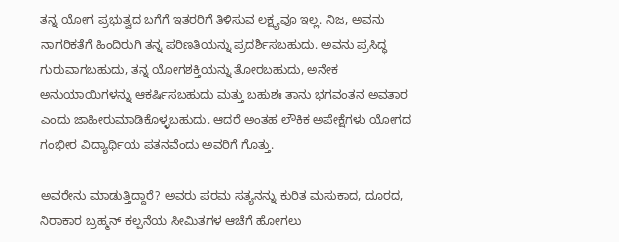ತನ್ನ ಯೋಗ ಪ್ರಭುತ್ವದ ಬಗೆಗೆ ಇತರರಿಗೆ ತಿಳಿಸುವ ಲಕ್ಷ್ಯವೂ ಇಲ್ಲ. ನಿಜ, ಅವನು ನಾಗರಿಕತೆಗೆ ಹಿಂದಿರುಗಿ ತನ್ನ ಪರಿಣತಿಯನ್ನು ಪ್ರದರ್ಶಿಸಬಹುದು. ಅವನು ಪ್ರಸಿದ್ಧ ಗುರುವಾಗಬಹುದು, ತನ್ನ ಯೋಗಶಕ್ತಿಯನ್ನು ತೋರಬಹುದು, ಅನೇಕ ಅನುಯಾಯಿಗಳನ್ನು ಆಕರ್ಷಿಸಬಹುದು ಮತ್ತು ಬಹುಶಃ ತಾನು ಭಗವಂತನ ಅವತಾರ ಎಂದು ಜಾಹೀರುಮಾಡಿಕೊಳ್ಳಬಹುದು. ಆದರೆ ಅಂತಹ ಲೌಕಿಕ ಅಪೇಕ್ಷೆಗಳು ಯೋಗದ ಗಂಭೀರ ವಿದ್ಯಾರ್ಥಿಯ ಪತನವೆಂದು ಅವರಿಗೆ ಗೊತ್ತು.

ಅವರೇನು ಮಾಡುತ್ತಿದ್ದಾರೆ? ಅವರು ಪರಮ ಸತ್ಯನನ್ನು ಕುರಿತ ಮಸುಕಾದ, ದೂರದ, ನಿರಾಕಾರ ಬ್ರಹ್ಮನ್‌ ಕಲ್ಪನೆಯ ಸೀಮಿತಗಳ ಆಚೆಗೆ ಹೋಗಲು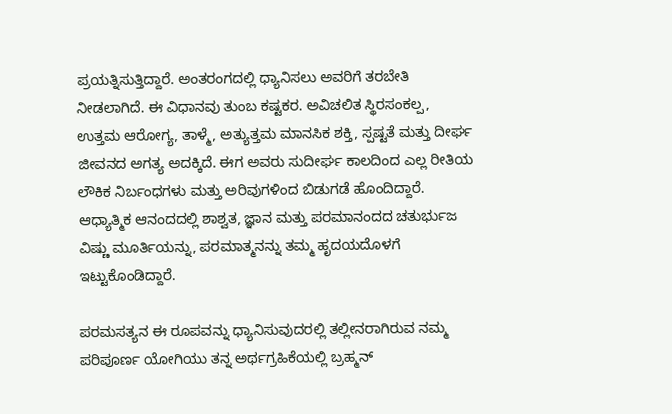ಪ್ರಯತ್ನಿಸುತ್ತಿದ್ದಾರೆ. ಅಂತರಂಗದಲ್ಲಿ ಧ್ಯಾನಿಸಲು ಅವರಿಗೆ ತರಬೇತಿ ನೀಡಲಾಗಿದೆ. ಈ ವಿಧಾನವು ತುಂಬ ಕಷ್ಟಕರ. ಅವಿಚಲಿತ ಸ್ಥಿರಸಂಕಲ್ಪ, ಉತ್ತಮ ಆರೋಗ್ಯ, ತಾಳ್ಮೆ, ಅತ್ಯುತ್ತಮ ಮಾನಸಿಕ ಶಕ್ತಿ, ಸ್ಪಷ್ಟತೆ ಮತ್ತು ದೀರ್ಘ ಜೀವನದ ಅಗತ್ಯ ಅದಕ್ಕಿದೆ. ಈಗ ಅವರು ಸುದೀರ್ಘ ಕಾಲದಿಂದ ಎಲ್ಲ ರೀತಿಯ ಲೌಕಿಕ ನಿರ್ಬಂಧಗಳು ಮತ್ತು ಅರಿವುಗಳಿಂದ ಬಿಡುಗಡೆ ಹೊಂದಿದ್ದಾರೆ. ಆಧ್ಯಾತ್ಮಿಕ ಆನಂದದಲ್ಲಿ ಶಾಶ್ವತ, ಜ್ಞಾನ ಮತ್ತು ಪರಮಾನಂದದ ಚತುರ್ಭುಜ ವಿಷ್ಣು ಮೂರ್ತಿಯನ್ನು, ಪರಮಾತ್ಮನನ್ನು ತಮ್ಮ ಹೃದಯದೊಳಗೆ ಇಟ್ಟುಕೊಂಡಿದ್ದಾರೆ.

ಪರಮಸತ್ಯನ ಈ ರೂಪವನ್ನು ಧ್ಯಾನಿಸುವುದರಲ್ಲಿ ತಲ್ಲೀನರಾಗಿರುವ ನಮ್ಮ ಪರಿಪೂರ್ಣ ಯೋಗಿಯು ತನ್ನ ಅರ್ಥಗ್ರಹಿಕೆಯಲ್ಲಿ ಬ್ರಹ್ಮನ್‌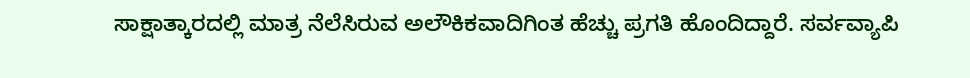ಸಾಕ್ಷಾತ್ಕಾರದಲ್ಲಿ ಮಾತ್ರ ನೆಲೆಸಿರುವ ಅಲೌಕಿಕವಾದಿಗಿಂತ ಹೆಚ್ಚು ಪ್ರಗತಿ ಹೊಂದಿದ್ದಾರೆ. ಸರ್ವವ್ಯಾಪಿ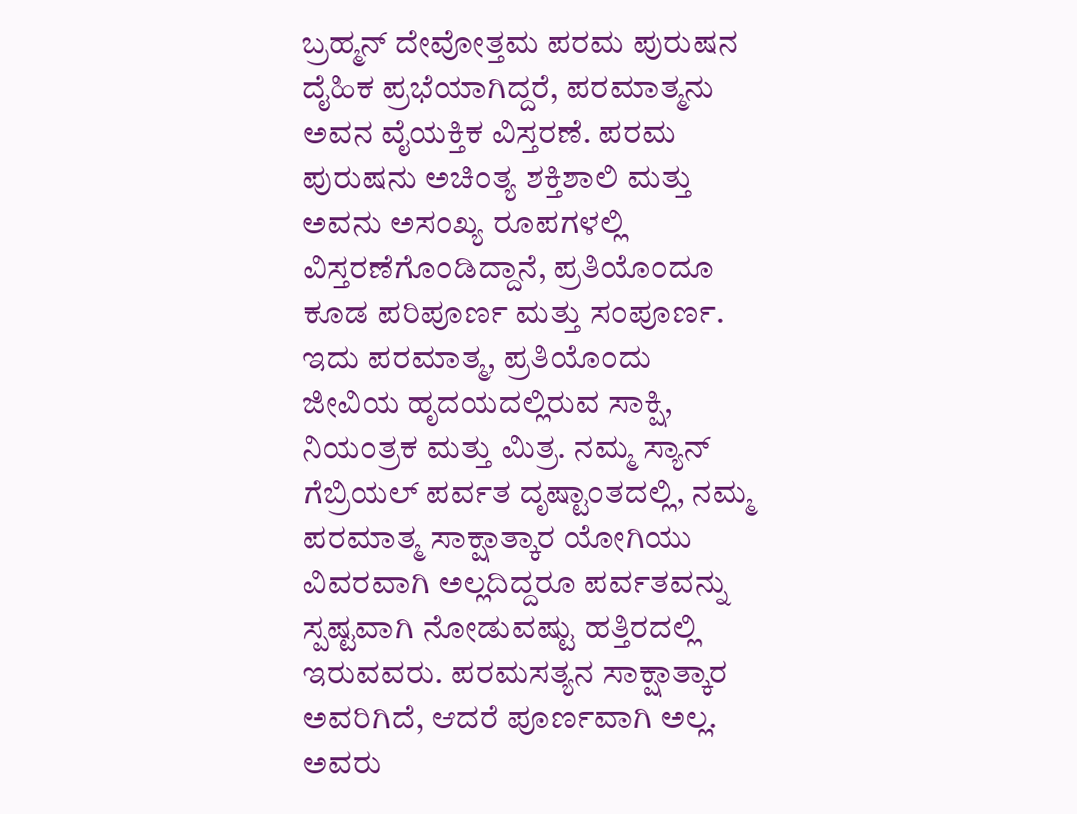ಬ್ರಹ್ಮನ್‌ ದೇವೋತ್ತಮ ಪರಮ ಪುರುಷನ ದೈಹಿಕ ಪ್ರಭೆಯಾಗಿದ್ದರೆ, ಪರಮಾತ್ಮನು ಅವನ ವೈಯಕ್ತಿಕ ವಿಸ್ತರಣೆ. ಪರಮ ಪುರುಷನು ಅಚಿಂತ್ಯ ಶಕ್ತಿಶಾಲಿ ಮತ್ತು ಅವನು ಅಸಂಖ್ಯ ರೂಪಗಳಲ್ಲಿ ವಿಸ್ತರಣೆಗೊಂಡಿದ್ದಾನೆ, ಪ್ರತಿಯೊಂದೂ ಕೂಡ ಪರಿಪೂರ್ಣ ಮತ್ತು ಸಂಪೂರ್ಣ. ಇದು ಪರಮಾತ್ಮ, ಪ್ರತಿಯೊಂದು ಜೀವಿಯ ಹೃದಯದಲ್ಲಿರುವ ಸಾಕ್ಷಿ, ನಿಯಂತ್ರಕ ಮತ್ತು ಮಿತ್ರ. ನಮ್ಮ ಸ್ಯಾನ್‌ ಗೆಬ್ರಿಯಲ್‌ ಪರ್ವತ ದೃಷ್ಟಾಂತದಲ್ಲಿ, ನಮ್ಮ ಪರಮಾತ್ಮ ಸಾಕ್ಷಾತ್ಕಾರ ಯೋಗಿಯು ವಿವರವಾಗಿ ಅಲ್ಲದಿದ್ದರೂ ಪರ್ವತವನ್ನು ಸ್ಪಷ್ಟವಾಗಿ ನೋಡುವಷ್ಟು ಹತ್ತಿರದಲ್ಲಿ ಇರುವವರು. ಪರಮಸತ್ಯನ ಸಾಕ್ಷಾತ್ಕಾರ ಅವರಿಗಿದೆ, ಆದರೆ ಪೂರ್ಣವಾಗಿ ಅಲ್ಲ. ಅವರು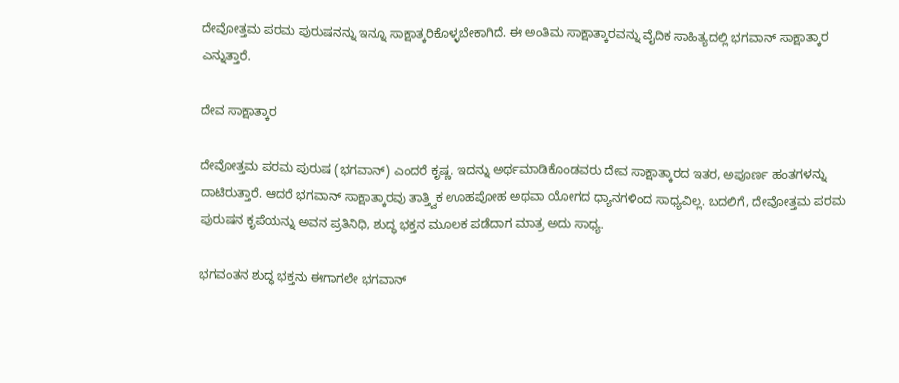ದೇವೋತ್ತಮ ಪರಮ ಪುರುಷನನ್ನು ಇನ್ನೂ ಸಾಕ್ಷಾತ್ಕರಿಕೊಳ್ಳಬೇಕಾಗಿದೆ. ಈ ಅಂತಿಮ ಸಾಕ್ಷಾತ್ಕಾರವನ್ನು ವೈದಿಕ ಸಾಹಿತ್ಯದಲ್ಲಿ ಭಗವಾನ್‌ ಸಾಕ್ಷಾತ್ಕಾರ ಎನ್ನುತ್ತಾರೆ.

ದೇವ ಸಾಕ್ಷಾತ್ಕಾರ

ದೇವೋತ್ತಮ ಪರಮ ಪುರುಷ (ಭಗವಾನ್‌) ಎಂದರೆ ಕೃಷ್ಣ. ಇದನ್ನು ಅರ್ಥಮಾಡಿಕೊಂಡವರು ದೇವ ಸಾಕ್ಷಾತ್ಕಾರದ ಇತರ, ಅಪೂರ್ಣ ಹಂತಗಳನ್ನು ದಾಟಿರುತ್ತಾರೆ. ಆದರೆ ಭಗವಾನ್‌ ಸಾಕ್ಷಾತ್ಕಾರವು ತಾತ್ತ್ವಿಕ ಊಹಪೋಹ ಅಥವಾ ಯೋಗದ ಧ್ಯಾನಗಳಿಂದ ಸಾಧ್ಯವಿಲ್ಲ. ಬದಲಿಗೆ, ದೇವೋತ್ತಮ ಪರಮ ಪುರುಷನ ಕೃಪೆಯನ್ನು ಅವನ ಪ್ರತಿನಿಧಿ, ಶುದ್ಧ ಭಕ್ತನ ಮೂಲಕ ಪಡೆದಾಗ ಮಾತ್ರ ಅದು ಸಾಧ್ಯ.

ಭಗವಂತನ ಶುದ್ಧ ಭಕ್ತನು ಈಗಾಗಲೇ ಭಗವಾನ್‌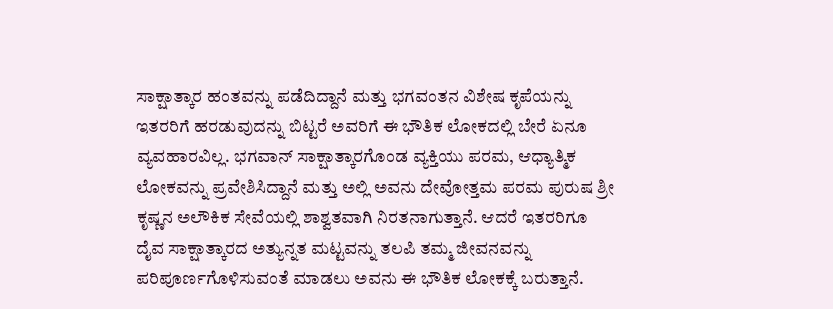ಸಾಕ್ಷಾತ್ಕಾರ ಹಂತವನ್ನು ಪಡೆದಿದ್ದಾನೆ ಮತ್ತು ಭಗವಂತನ ವಿಶೇಷ ಕೃಪೆಯನ್ನು ಇತರರಿಗೆ ಹರಡುವುದನ್ನು ಬಿಟ್ಟರೆ ಅವರಿಗೆ ಈ ಭೌತಿಕ ಲೋಕದಲ್ಲಿ ಬೇರೆ ಏನೂ ವ್ಯವಹಾರವಿಲ್ಲ. ಭಗವಾನ್‌ ಸಾಕ್ಷಾತ್ಕಾರಗೊಂಡ ವ್ಯಕ್ತಿಯು ಪರಮ, ಆಧ್ಯಾತ್ಮಿಕ ಲೋಕವನ್ನು ಪ್ರವೇಶಿಸಿದ್ದಾನೆ ಮತ್ತು ಅಲ್ಲಿ ಅವನು ದೇವೋತ್ತಮ ಪರಮ ಪುರುಷ ಶ್ರೀ ಕೃಷ್ಣನ ಅಲೌಕಿಕ ಸೇವೆಯಲ್ಲಿ ಶಾಶ್ವತವಾಗಿ ನಿರತನಾಗುತ್ತಾನೆ. ಆದರೆ ಇತರರಿಗೂ ದೈವ ಸಾಕ್ಷಾತ್ಕಾರದ ಅತ್ಯುನ್ನತ ಮಟ್ಟವನ್ನು ತಲಪಿ ತಮ್ಮ ಜೀವನವನ್ನು ಪರಿಪೂರ್ಣಗೊಳಿಸುವಂತೆ ಮಾಡಲು ಅವನು ಈ ಭೌತಿಕ ಲೋಕಕ್ಕೆ ಬರುತ್ತಾನೆ.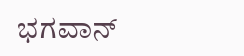ಭಗವಾನ್‌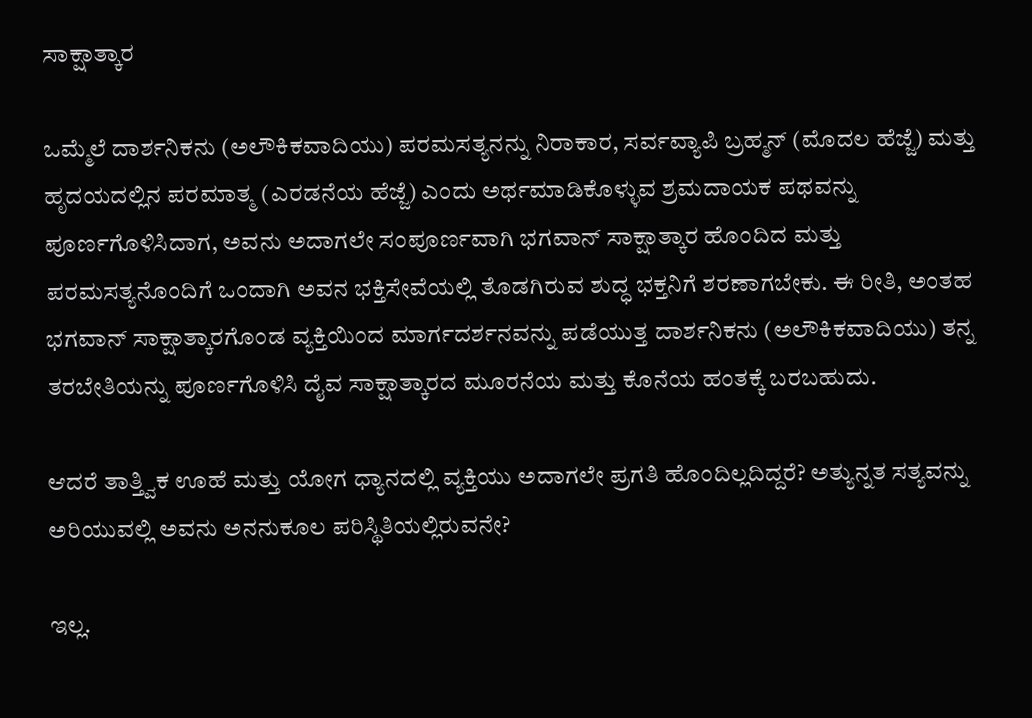ಸಾಕ್ಷಾತ್ಕಾರ

ಒಮ್ಮೆಲೆ ದಾರ್ಶನಿಕನು (ಅಲೌಕಿಕವಾದಿಯು) ಪರಮಸತ್ಯನನ್ನು ನಿರಾಕಾರ, ಸರ್ವವ್ಯಾಪಿ ಬ್ರಹ್ಮನ್‌ (ಮೊದಲ ಹೆಜ್ಜೆ) ಮತ್ತು ಹೃದಯದಲ್ಲಿನ ಪರಮಾತ್ಮ (ಎರಡನೆಯ ಹೆಜ್ಜೆ) ಎಂದು ಅರ್ಥಮಾಡಿಕೊಳ್ಳುವ ಶ್ರಮದಾಯಕ ಪಥವನ್ನು ಪೂರ್ಣಗೊಳಿಸಿದಾಗ, ಅವನು ಅದಾಗಲೇ ಸಂಪೂರ್ಣವಾಗಿ ಭಗವಾನ್‌ ಸಾಕ್ಷಾತ್ಕಾರ ಹೊಂದಿದ ಮತ್ತು ಪರಮಸತ್ಯನೊಂದಿಗೆ ಒಂದಾಗಿ ಅವನ ಭಕ್ತಿಸೇವೆಯಲ್ಲಿ ತೊಡಗಿರುವ ಶುದ್ಧ ಭಕ್ತನಿಗೆ ಶರಣಾಗಬೇಕು. ಈ ರೀತಿ, ಅಂತಹ ಭಗವಾನ್‌ ಸಾಕ್ಷಾತ್ಕಾರಗೊಂಡ ವ್ಯಕ್ತಿಯಿಂದ ಮಾರ್ಗದರ್ಶನವನ್ನು ಪಡೆಯುತ್ತ ದಾರ್ಶನಿಕನು (ಅಲೌಕಿಕವಾದಿಯು) ತನ್ನ ತರಬೇತಿಯನ್ನು ಪೂರ್ಣಗೊಳಿಸಿ ದೈವ ಸಾಕ್ಷಾತ್ಕಾರದ ಮೂರನೆಯ ಮತ್ತು ಕೊನೆಯ ಹಂತಕ್ಕೆ ಬರಬಹುದು.

ಆದರೆ ತಾತ್ತ್ವಿಕ ಊಹೆ ಮತ್ತು ಯೋಗ ಧ್ಯಾನದಲ್ಲಿ ವ್ಯಕ್ತಿಯು ಅದಾಗಲೇ ಪ್ರಗತಿ ಹೊಂದಿಲ್ಲದಿದ್ದರೆ? ಅತ್ಯುನ್ನತ ಸತ್ಯವನ್ನು ಅರಿಯುವಲ್ಲಿ ಅವನು ಅನನುಕೂಲ ಪರಿಸ್ಥಿತಿಯಲ್ಲಿರುವನೇ?

ಇಲ್ಲ.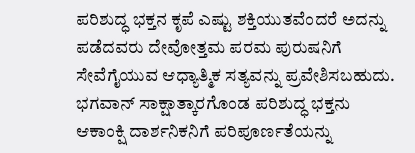ಪರಿಶುದ್ಧ ಭಕ್ತನ ಕೃಪೆ ಎಷ್ಟು ಶಕ್ತಿಯುತವೆಂದರೆ ಅದನ್ನು ಪಡೆದವರು ದೇವೋತ್ತಮ ಪರಮ ಪುರುಷನಿಗೆ ಸೇವೆಗೈಯುವ ಆಧ್ಯಾತ್ಮಿಕ ಸತ್ಯವನ್ನು ಪ್ರವೇಶಿಸಬಹುದು. ಭಗವಾನ್‌ ಸಾಕ್ಷಾತ್ಕಾರಗೊಂಡ ಪರಿಶುದ್ಧ ಭಕ್ತನು ಆಕಾಂಕ್ಷಿ ದಾರ್ಶನಿಕನಿಗೆ ಪರಿಪೂರ್ಣತೆಯನ್ನು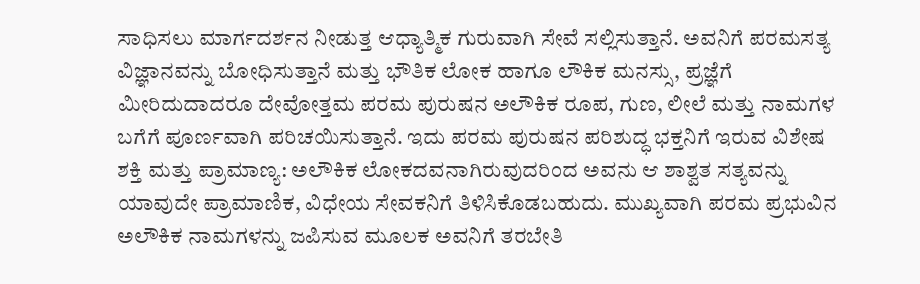ಸಾಧಿಸಲು ಮಾರ್ಗದರ್ಶನ ನೀಡುತ್ತ ಆಧ್ಯಾತ್ಮಿಕ ಗುರುವಾಗಿ ಸೇವೆ ಸಲ್ಲಿಸುತ್ತಾನೆ. ಅವನಿಗೆ ಪರಮಸತ್ಯ ವಿಜ್ಞಾನವನ್ನು ಬೋಧಿಸುತ್ತಾನೆ ಮತ್ತು ಭೌತಿಕ ಲೋಕ ಹಾಗೂ ಲೌಕಿಕ ಮನಸ್ಸು, ಪ್ರಜ್ಞೆಗೆ ಮೀರಿದುದಾದರೂ ದೇವೋತ್ತಮ ಪರಮ ಪುರುಷನ ಅಲೌಕಿಕ ರೂಪ, ಗುಣ, ಲೀಲೆ ಮತ್ತು ನಾಮಗಳ ಬಗೆಗೆ ಪೂರ್ಣವಾಗಿ ಪರಿಚಯಿಸುತ್ತಾನೆ. ಇದು ಪರಮ ಪುರುಷನ ಪರಿಶುದ್ಧ ಭಕ್ತನಿಗೆ ಇರುವ ವಿಶೇಷ ಶಕ್ತಿ ಮತ್ತು ಪ್ರಾಮಾಣ್ಯ: ಅಲೌಕಿಕ ಲೋಕದವನಾಗಿರುವುದರಿಂದ ಅವನು ಆ ಶಾಶ್ವತ ಸತ್ಯವನ್ನು ಯಾವುದೇ ಪ್ರಾಮಾಣಿಕ, ವಿಧೇಯ ಸೇವಕನಿಗೆ ತಿಳಿಸಿಕೊಡಬಹುದು. ಮುಖ್ಯವಾಗಿ ಪರಮ ಪ್ರಭುವಿನ ಅಲೌಕಿಕ ನಾಮಗಳನ್ನು ಜಪಿಸುವ ಮೂಲಕ ಅವನಿಗೆ ತರಬೇತಿ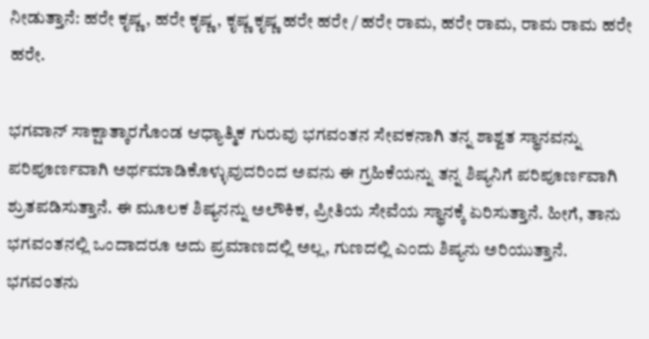ನೀಡುತ್ತಾನೆ: ಹರೇ ಕೃಷ್ಣ, ಹರೇ ಕೃಷ್ಣ, ಕೃಷ್ಣ ಕೃಷ್ಣ ಹರೇ ಹರೇ / ಹರೇ ರಾಮ, ಹರೇ ರಾಮ, ರಾಮ ರಾಮ ಹರೇ ಹರೇ.

ಭಗವಾನ್‌ ಸಾಕ್ಷಾತ್ಕಾರಗೊಂಡ ಆಧ್ಯಾತ್ಮಿಕ ಗುರುವು ಭಗವಂತನ ಸೇವಕನಾಗಿ ತನ್ನ ಶಾಶ್ವತ ಸ್ಥಾನವನ್ನು ಪರಿಪೂರ್ಣವಾಗಿ ಅರ್ಥಮಾಡಿಕೊಳ್ಳುವುದರಿಂದ ಅವನು ಈ ಗ್ರಹಿಕೆಯನ್ನು ತನ್ನ ಶಿಷ್ಯನಿಗೆ ಪರಿಪೂರ್ಣವಾಗಿ ಶ್ರುತಪಡಿಸುತ್ತಾನೆ. ಈ ಮೂಲಕ ಶಿಷ್ಯನನ್ನು ಅಲೌಕಿಕ, ಪ್ರೀತಿಯ ಸೇವೆಯ ಸ್ಥಾನಕ್ಕೆ ಏರಿಸುತ್ತಾನೆ. ಹೀಗೆ, ತಾನು ಭಗವಂತನಲ್ಲಿ ಒಂದಾದರೂ ಅದು ಪ್ರಮಾಣದಲ್ಲಿ ಅಲ್ಲ, ಗುಣದಲ್ಲಿ ಎಂದು ಶಿಷ್ಯನು ಅರಿಯುತ್ತಾನೆ. ಭಗವಂತನು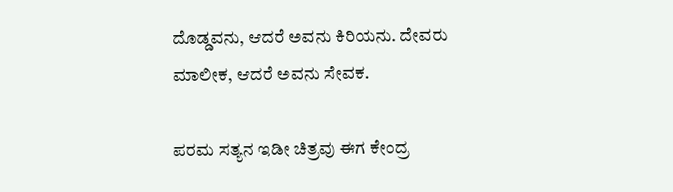ದೊಡ್ಡವನು, ಆದರೆ ಅವನು ಕಿರಿಯನು. ದೇವರು ಮಾಲೀಕ, ಆದರೆ ಅವನು ಸೇವಕ.

ಪರಮ ಸತ್ಯನ ಇಡೀ ಚಿತ್ರವು ಈಗ ಕೇಂದ್ರ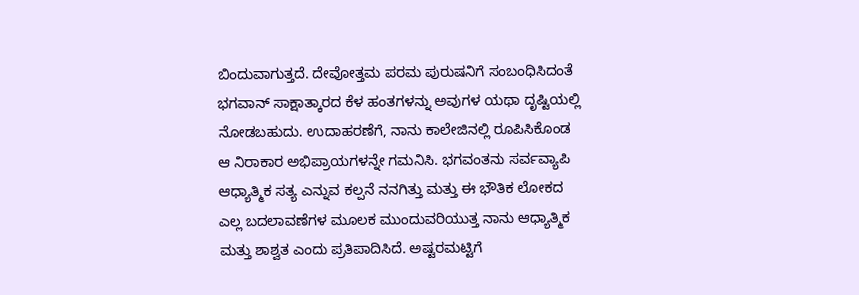ಬಿಂದುವಾಗುತ್ತದೆ. ದೇವೋತ್ತಮ ಪರಮ ಪುರುಷನಿಗೆ ಸಂಬಂಧಿಸಿದಂತೆ ಭಗವಾನ್‌ ಸಾಕ್ಷಾತ್ಕಾರದ ಕೆಳ ಹಂತಗಳನ್ನು ಅವುಗಳ ಯಥಾ ದೃಷ್ಟಿಯಲ್ಲಿ ನೋಡಬಹುದು. ಉದಾಹರಣೆಗೆ, ನಾನು ಕಾಲೇಜಿನಲ್ಲಿ ರೂಪಿಸಿಕೊಂಡ ಆ ನಿರಾಕಾರ ಅಭಿಪ್ರಾಯಗಳನ್ನೇ ಗಮನಿಸಿ. ಭಗವಂತನು ಸರ್ವವ್ಯಾಪಿ ಆಧ್ಯಾತ್ಮಿಕ ಸತ್ಯ ಎನ್ನುವ ಕಲ್ಪನೆ ನನಗಿತ್ತು ಮತ್ತು ಈ ಭೌತಿಕ ಲೋಕದ ಎಲ್ಲ ಬದಲಾವಣೆಗಳ ಮೂಲಕ ಮುಂದುವರಿಯುತ್ತ ನಾನು ಆಧ್ಯಾತ್ಮಿಕ ಮತ್ತು ಶಾಶ್ವತ ಎಂದು ಪ್ರತಿಪಾದಿಸಿದೆ. ಅಷ್ಟರಮಟ್ಟಿಗೆ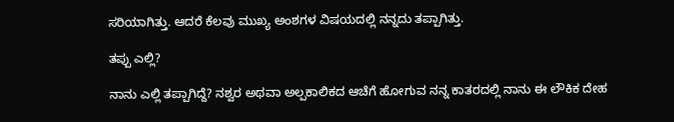ಸರಿಯಾಗಿತ್ತು. ಆದರೆ ಕೆಲವು ಮುಖ್ಯ ಅಂಶಗಳ ವಿಷಯದಲ್ಲಿ ನನ್ನದು ತಪ್ಪಾಗಿತ್ತು.

ತಪ್ಪು ಎಲ್ಲಿ?

ನಾನು ಎಲ್ಲಿ ತಪ್ಪಾಗಿದ್ದೆ? ನಶ್ವರ ಅಥವಾ ಅಲ್ಪಕಾಲಿಕದ ಆಚೆಗೆ ಹೋಗುವ ನನ್ನ ಕಾತರದಲ್ಲಿ ನಾನು ಈ ಲೌಕಿಕ ದೇಹ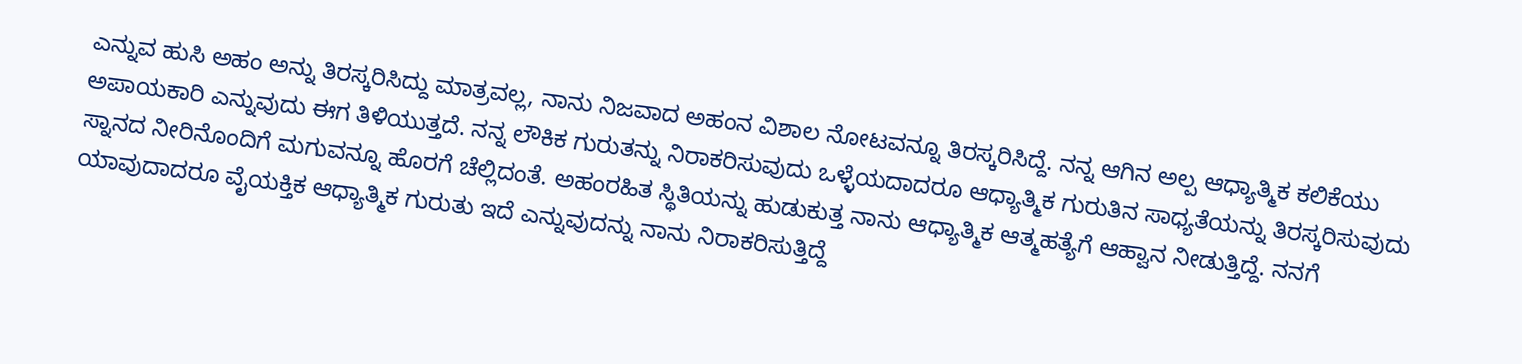ಎನ್ನುವ ಹುಸಿ ಅಹಂ ಅನ್ನು ತಿರಸ್ಕರಿಸಿದ್ದು ಮಾತ್ರವಲ್ಲ, ನಾನು ನಿಜವಾದ ಅಹಂನ ವಿಶಾಲ ನೋಟವನ್ನೂ ತಿರಸ್ಕರಿಸಿದ್ದೆ. ನನ್ನ ಆಗಿನ ಅಲ್ಪ ಆಧ್ಯಾತ್ಮಿಕ ಕಲಿಕೆಯು ಅಪಾಯಕಾರಿ ಎನ್ನುವುದು ಈಗ ತಿಳಿಯುತ್ತದೆ. ನನ್ನ ಲೌಕಿಕ ಗುರುತನ್ನು ನಿರಾಕರಿಸುವುದು ಒಳ್ಳೆಯದಾದರೂ ಆಧ್ಯಾತ್ಮಿಕ ಗುರುತಿನ ಸಾಧ್ಯತೆಯನ್ನು ತಿರಸ್ಕರಿಸುವುದು ಸ್ನಾನದ ನೀರಿನೊಂದಿಗೆ ಮಗುವನ್ನೂ ಹೊರಗೆ ಚೆಲ್ಲಿದಂತೆ. ಅಹಂರಹಿತ ಸ್ಥಿತಿಯನ್ನು ಹುಡುಕುತ್ತ ನಾನು ಆಧ್ಯಾತ್ಮಿಕ ಆತ್ಮಹತ್ಯೆಗೆ ಆಹ್ವಾನ ನೀಡುತ್ತಿದ್ದೆ. ನನಗೆ ಯಾವುದಾದರೂ ವೈಯಕ್ತಿಕ ಆಧ್ಯಾತ್ಮಿಕ ಗುರುತು ಇದೆ ಎನ್ನುವುದನ್ನು ನಾನು ನಿರಾಕರಿಸುತ್ತಿದ್ದೆ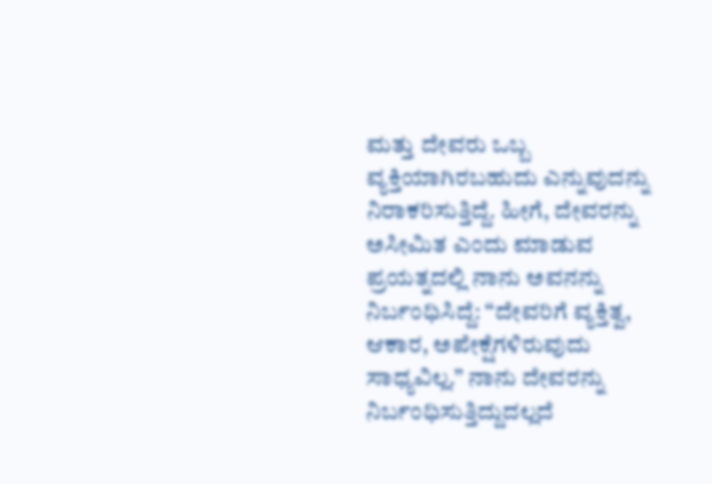ಮತ್ತು ದೇವರು ಒಬ್ಬ ವ್ಯಕ್ತಿಯಾಗಿರಬಹುದು ಎನ್ನುವುದನ್ನು ನಿರಾಕರಿಸುತ್ತಿದ್ದೆ. ಹೀಗೆ, ದೇವರನ್ನು ಅಸೀಮಿತ ಎಂದು ಮಾಡುವ ಪ್ರಯತ್ನದಲ್ಲಿ ನಾನು ಅವನನ್ನು ನಿರ್ಬಂಧಿಸಿದ್ದೆ: “ದೇವರಿಗೆ ವ್ಯಕ್ತಿತ್ವ, ಆಕಾರ, ಅಪೇಕ್ಷೆಗಳಿರುವುದು ಸಾಧ್ಯವಿಲ್ಲ.” ನಾನು ದೇವರನ್ನು ನಿರ್ಬಂಧಿಸುತ್ತಿದ್ದುದಲ್ಲದೆ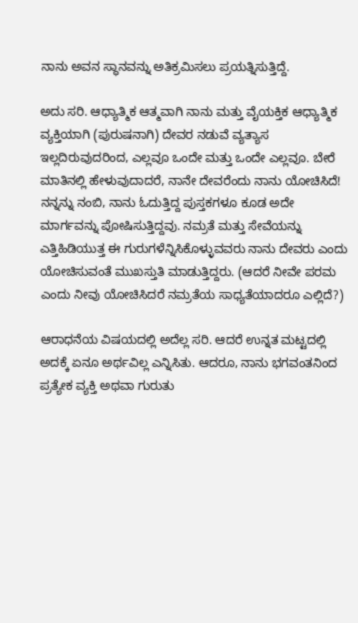ನಾನು ಅವನ ಸ್ಥಾನವನ್ನು ಅತಿಕ್ರಮಿಸಲು ಪ್ರಯತ್ನಿಸುತ್ತಿದ್ದೆ.

ಅದು ಸರಿ. ಆಧ್ಯಾತ್ಮಿಕ ಆತ್ಮವಾಗಿ ನಾನು ಮತ್ತು ವೈಯಕ್ತಿಕ ಆಧ್ಯಾತ್ಮಿಕ ವ್ಯಕ್ತಿಯಾಗಿ (ಪುರುಷನಾಗಿ) ದೇವರ ನಡುವೆ ವ್ಯತ್ಯಾಸ ಇಲ್ಲದಿರುವುದರಿಂದ, ಎಲ್ಲವೂ ಒಂದೇ ಮತ್ತು ಒಂದೇ ಎಲ್ಲವೂ. ಬೇರೆ ಮಾತಿನಲ್ಲಿ ಹೇಳುವುದಾದರೆ, ನಾನೇ ದೇವರೆಂದು ನಾನು ಯೋಚಿಸಿದೆ! ನನ್ನನ್ನು ನಂಬಿ, ನಾನು ಓದುತ್ತಿದ್ದ ಪುಸ್ತಕಗಳೂ ಕೂಡ ಅದೇ ಮಾರ್ಗವನ್ನು ಪೋಷಿಸುತ್ತಿದ್ದವು. ನಮ್ರತೆ ಮತ್ತು ಸೇವೆಯನ್ನು ಎತ್ತಿಹಿಡಿಯುತ್ತ ಈ ಗುರುಗಳೆನ್ನಿಸಿಕೊಳ್ಳುವವರು ನಾನು ದೇವರು ಎಂದು ಯೋಚಿಸುವಂತೆ ಮುಖಸ್ತುತಿ ಮಾಡುತ್ತಿದ್ದರು. (ಆದರೆ ನೀವೇ ಪರಮ ಎಂದು ನೀವು ಯೋಚಿಸಿದರೆ ನಮ್ರತೆಯ ಸಾಧ್ಯತೆಯಾದರೂ ಎಲ್ಲಿದೆ?)

ಆರಾಧನೆಯ ವಿಷಯದಲ್ಲಿ ಅದೆಲ್ಲ ಸರಿ. ಆದರೆ ಉನ್ನತ ಮಟ್ಟದಲ್ಲಿ ಅದಕ್ಕೆ ಏನೂ ಅರ್ಥವಿಲ್ಲ ಎನ್ನಿಸಿತು. ಆದರೂ, ನಾನು ಭಗವಂತನಿಂದ ಪ್ರತ್ಯೇಕ ವ್ಯಕ್ತಿ ಅಥವಾ ಗುರುತು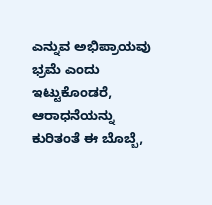ಎನ್ನುವ ಅಭಿಪ್ರಾಯವು ಭ್ರಮೆ ಎಂದು ಇಟ್ಟುಕೊಂಡರೆ, ಆರಾಧನೆಯನ್ನು ಕುರಿತಂತೆ ಈ ಬೊಬ್ಬೆ,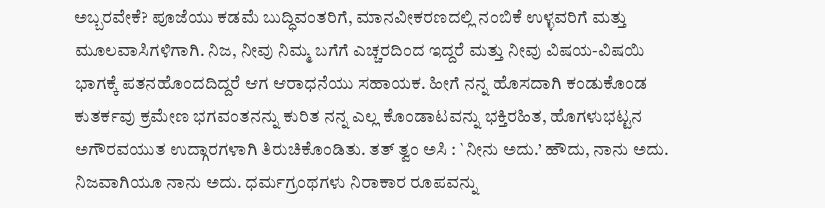ಅಬ್ಬರವೇಕೆ? ಪೂಜೆಯು ಕಡಮೆ ಬುದ್ಧಿವಂತರಿಗೆ, ಮಾನವೀಕರಣದಲ್ಲಿ ನಂಬಿಕೆ ಉಳ್ಳವರಿಗೆ ಮತ್ತು ಮೂಲವಾಸಿಗಳಿಗಾಗಿ. ನಿಜ, ನೀವು ನಿಮ್ಮ ಬಗೆಗೆ ಎಚ್ಚರದಿಂದ ಇದ್ದರೆ ಮತ್ತು ನೀವು ವಿಷಯ-ವಿಷಯಿ ಭಾಗಕ್ಕೆ ಪತನಹೊಂದದಿದ್ದರೆ ಆಗ ಆರಾಧನೆಯು ಸಹಾಯಕ. ಹೀಗೆ ನನ್ನ ಹೊಸದಾಗಿ ಕಂಡುಕೊಂಡ ಕುತರ್ಕವು ಕ್ರಮೇಣ ಭಗವಂತನನ್ನು ಕುರಿತ ನನ್ನ ಎಲ್ಲ ಕೊಂಡಾಟವನ್ನು ಭಕ್ತಿರಹಿತ, ಹೊಗಳುಭಟ್ಟನ ಅಗೌರವಯುತ ಉದ್ಗಾರಗಳಾಗಿ ತಿರುಚಿಕೊಂಡಿತು. ತತ್‌ ತ್ವಂ ಅಸಿ : `ನೀನು ಅದು.’ ಹೌದು, ನಾನು ಅದು. ನಿಜವಾಗಿಯೂ ನಾನು ಅದು. ಧರ್ಮಗ್ರಂಥಗಳು ನಿರಾಕಾರ ರೂಪವನ್ನು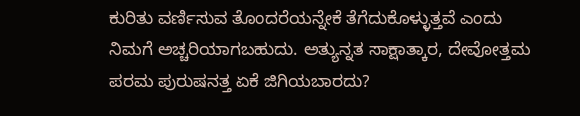ಕುರಿತು ವರ್ಣಿಸುವ ತೊಂದರೆಯನ್ನೇಕೆ ತೆಗೆದುಕೊಳ್ಳುತ್ತವೆ ಎಂದು ನಿಮಗೆ ಅಚ್ಚರಿಯಾಗಬಹುದು. ಅತ್ಯುನ್ನತ ಸಾಕ್ಷಾತ್ಕಾರ, ದೇವೋತ್ತಮ ಪರಮ ಪುರುಷನತ್ತ ಏಕೆ ಜಿಗಿಯಬಾರದು?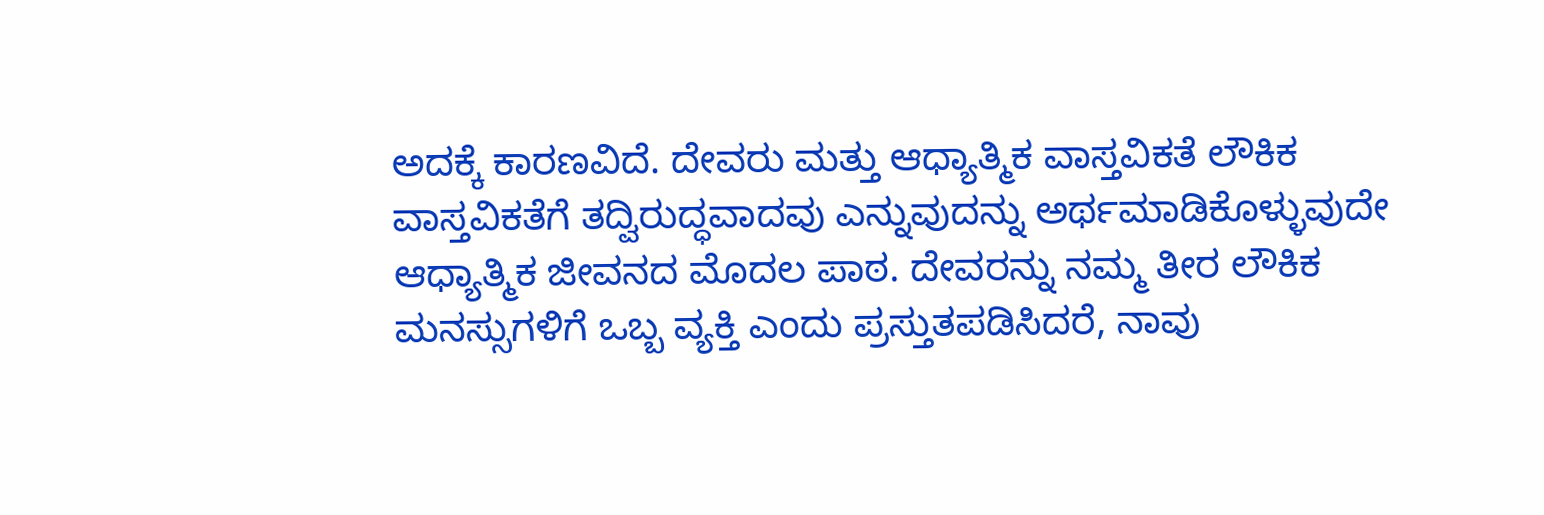ಅದಕ್ಕೆ ಕಾರಣವಿದೆ. ದೇವರು ಮತ್ತು ಆಧ್ಯಾತ್ಮಿಕ ವಾಸ್ತವಿಕತೆ ಲೌಕಿಕ ವಾಸ್ತವಿಕತೆಗೆ ತದ್ವಿರುದ್ಧವಾದವು ಎನ್ನುವುದನ್ನು ಅರ್ಥಮಾಡಿಕೊಳ್ಳುವುದೇ ಆಧ್ಯಾತ್ಮಿಕ ಜೀವನದ ಮೊದಲ ಪಾಠ. ದೇವರನ್ನು ನಮ್ಮ ತೀರ ಲೌಕಿಕ ಮನಸ್ಸುಗಳಿಗೆ ಒಬ್ಬ ವ್ಯಕ್ತಿ ಎಂದು ಪ್ರಸ್ತುತಪಡಿಸಿದರೆ, ನಾವು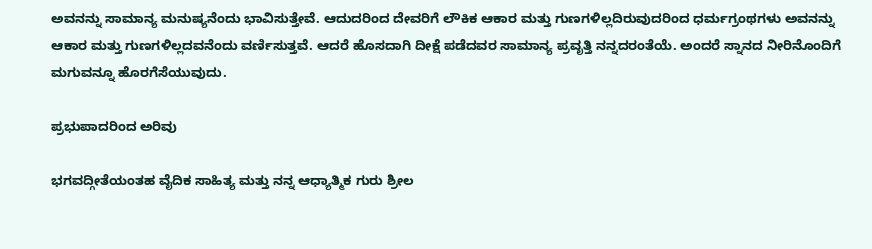ಅವನನ್ನು ಸಾಮಾನ್ಯ ಮನುಷ್ಯನೆಂದು ಭಾವಿಸುತ್ತೇವೆ. ಆದುದರಿಂದ ದೇವರಿಗೆ ಲೌಕಿಕ ಆಕಾರ ಮತ್ತು ಗುಣಗಳಿಲ್ಲದಿರುವುದರಿಂದ ಧರ್ಮಗ್ರಂಥಗಳು ಅವನನ್ನು ಆಕಾರ ಮತ್ತು ಗುಣಗಳಿಲ್ಲದವನೆಂದು ವರ್ಣಿಸುತ್ತವೆ. ಆದರೆ ಹೊಸದಾಗಿ ದೀಕ್ಷೆ ಪಡೆದವರ ಸಾಮಾನ್ಯ ಪ್ರವೃತ್ತಿ ನನ್ನದರಂತೆಯೆ. ಅಂದರೆ ಸ್ನಾನದ ನೀರಿನೊಂದಿಗೆ ಮಗುವನ್ನೂ ಹೊರಗೆಸೆಯುವುದು.

ಪ್ರಭುಪಾದರಿಂದ ಅರಿವು

ಭಗವದ್ಗೀತೆಯಂತಹ ವೈದಿಕ ಸಾಹಿತ್ಯ ಮತ್ತು ನನ್ನ ಆಧ್ಯಾತ್ಮಿಕ ಗುರು ಶ್ರೀಲ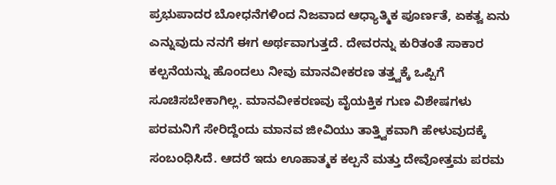ಪ್ರಭುಪಾದರ ಬೋಧನೆಗಳಿಂದ ನಿಜವಾದ ಆಧ್ಯಾತ್ಮಿಕ ಪೂರ್ಣತೆ, ಏಕತ್ವ ಏನು ಎನ್ನುವುದು ನನಗೆ ಈಗ ಅರ್ಥವಾಗುತ್ತದೆ. ದೇವರನ್ನು ಕುರಿತಂತೆ ಸಾಕಾರ ಕಲ್ಪನೆಯನ್ನು ಹೊಂದಲು ನೀವು ಮಾನವೀಕರಣ ತತ್ತ್ವಕ್ಕೆ ಒಪ್ಪಿಗೆ ಸೂಚಿಸಬೇಕಾಗಿಲ್ಲ. ಮಾನವೀಕರಣವು ವೈಯಕ್ತಿಕ ಗುಣ ವಿಶೇಷಗಳು ಪರಮನಿಗೆ ಸೇರಿದ್ದೆಂದು ಮಾನವ ಜೀವಿಯು ತಾತ್ತ್ವಿಕವಾಗಿ ಹೇಳುವುದಕ್ಕೆ ಸಂಬಂಧಿಸಿದೆ. ಆದರೆ ಇದು ಊಹಾತ್ಮಕ ಕಲ್ಪನೆ ಮತ್ತು ದೇವೋತ್ತಮ ಪರಮ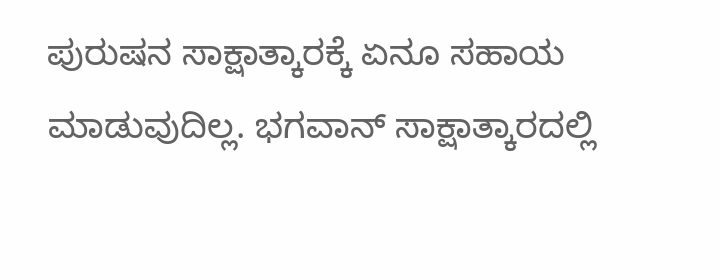ಪುರುಷನ ಸಾಕ್ಷಾತ್ಕಾರಕ್ಕೆ ಏನೂ ಸಹಾಯ ಮಾಡುವುದಿಲ್ಲ. ಭಗವಾನ್‌ ಸಾಕ್ಷಾತ್ಕಾರದಲ್ಲಿ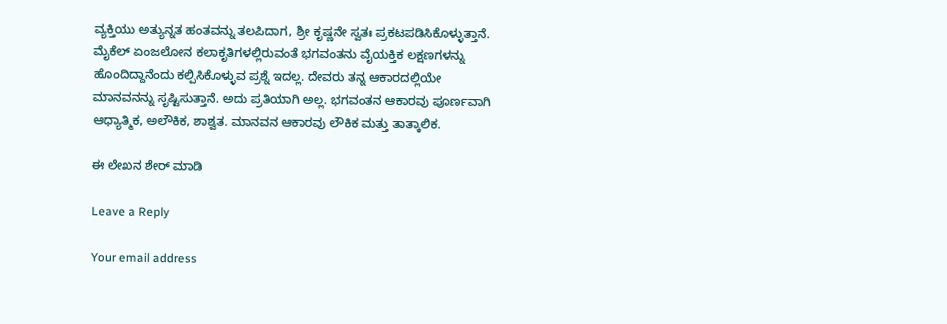ವ್ಯಕ್ತಿಯು ಅತ್ಯುನ್ನತ ಹಂತವನ್ನು ತಲಪಿದಾಗ, ಶ್ರೀ ಕೃಷ್ಣನೇ ಸ್ವತಃ ಪ್ರಕಟಪಡಿಸಿಕೊಳ್ಳುತ್ತಾನೆ. ಮೈಕೆಲ್‌ ಏಂಜಲೋನ ಕಲಾಕೃತಿಗಳಲ್ಲಿರುವಂತೆ ಭಗವಂತನು ವೈಯಕ್ತಿಕ ಲಕ್ಷಣಗಳನ್ನು ಹೊಂದಿದ್ದಾನೆಂದು ಕಲ್ಪಿಸಿಕೊಳ್ಳುವ ಪ್ರಶ್ನೆ ಇದಲ್ಲ. ದೇವರು ತನ್ನ ಆಕಾರದಲ್ಲಿಯೇ ಮಾನವನನ್ನು ಸೃಷ್ಟಿಸುತ್ತಾನೆ. ಅದು ಪ್ರತಿಯಾಗಿ ಅಲ್ಲ. ಭಗವಂತನ ಆಕಾರವು ಪೂರ್ಣವಾಗಿ ಆಧ್ಯಾತ್ಮಿಕ, ಅಲೌಕಿಕ, ಶಾಶ್ವತ. ಮಾನವನ ಆಕಾರವು ಲೌಕಿಕ ಮತ್ತು ತಾತ್ಕಾಲಿಕ.

ಈ ಲೇಖನ ಶೇರ್ ಮಾಡಿ

Leave a Reply

Your email address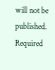will not be published. Required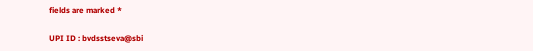fields are marked *

UPI ID : bvdsstseva@sbi